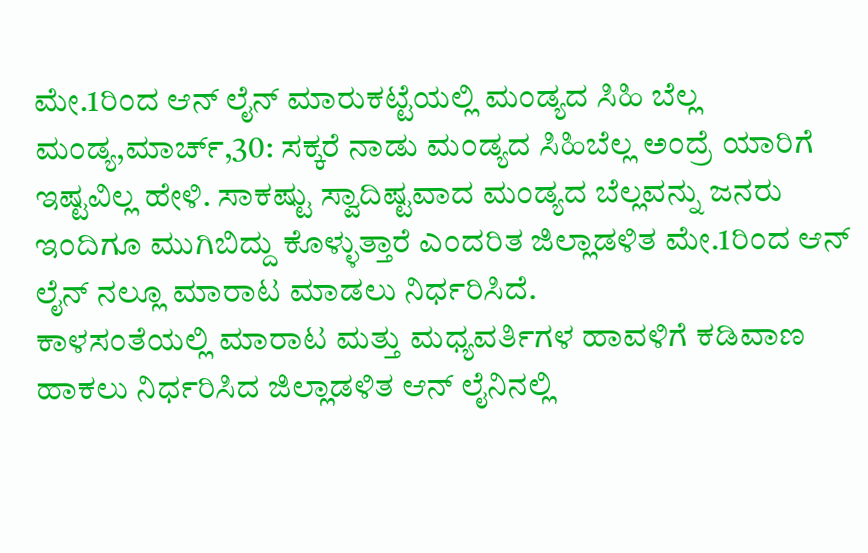ಮೇ.1ರಿಂದ ಆನ್ ಲೈನ್ ಮಾರುಕಟ್ಟೆಯಲ್ಲಿ ಮಂಡ್ಯದ ಸಿಹಿ ಬೆಲ್ಲ
ಮಂಡ್ಯ,ಮಾರ್ಚ್,30: ಸಕ್ಕರೆ ನಾಡು ಮಂಡ್ಯದ ಸಿಹಿಬೆಲ್ಲ ಅಂದ್ರೆ ಯಾರಿಗೆ ಇಷ್ಟವಿಲ್ಲ ಹೇಳಿ. ಸಾಕಷ್ಟು ಸ್ವಾದಿಷ್ಟವಾದ ಮಂಡ್ಯದ ಬೆಲ್ಲವನ್ನು ಜನರು ಇಂದಿಗೂ ಮುಗಿಬಿದ್ದು ಕೊಳ್ಳುತ್ತಾರೆ ಎಂದರಿತ ಜಿಲ್ಲಾಡಳಿತ ಮೇ.1ರಿಂದ ಆನ್ ಲೈನ್ ನಲ್ಲೂ ಮಾರಾಟ ಮಾಡಲು ನಿರ್ಧರಿಸಿದೆ.
ಕಾಳಸಂತೆಯಲ್ಲಿ ಮಾರಾಟ ಮತ್ತು ಮಧ್ಯವರ್ತಿಗಳ ಹಾವಳಿಗೆ ಕಡಿವಾಣ ಹಾಕಲು ನಿರ್ಧರಿಸಿದ ಜಿಲ್ಲಾಡಳಿತ ಆನ್ ಲೈನಿನಲ್ಲಿ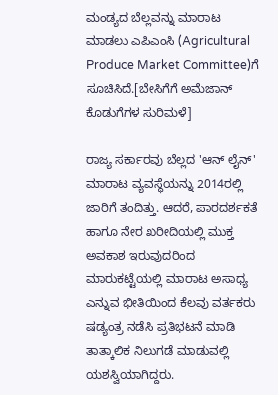ಮಂಡ್ಯದ ಬೆಲ್ಲವನ್ನು ಮಾರಾಟ ಮಾಡಲು ಎಪಿಎಂಸಿ (Agricultural Produce Market Committee)ಗೆ ಸೂಚಿಸಿದೆ.[ಬೇಸಿಗೆಗೆ ಅಮೆಜಾನ್ ಕೊಡುಗೆಗಳ ಸುರಿಮಳೆ]

ರಾಜ್ಯ ಸರ್ಕಾರವು ಬೆಲ್ಲದ 'ಆನ್ ಲೈನ್' ಮಾರಾಟ ವ್ಯವಸ್ಥೆಯನ್ನು 2014ರಲ್ಲಿ ಜಾರಿಗೆ ತಂದಿತ್ತು. ಆದರೆ, ಪಾರದರ್ಶಕತೆ ಹಾಗೂ ನೇರ ಖರೀದಿಯಲ್ಲಿ ಮುಕ್ತ ಅವಕಾಶ ಇರುವುದರಿಂದ ಮಾರುಕಟ್ಟೆಯಲ್ಲಿ ಮಾರಾಟ ಅಸಾಧ್ಯ ಎನ್ನುವ ಭೀತಿಯಿಂದ ಕೆಲವು ವರ್ತಕರು ಷಡ್ಯಂತ್ರ ನಡೆಸಿ ಪ್ರತಿಭಟನೆ ಮಾಡಿ ತಾತ್ಕಾಲಿಕ ನಿಲುಗಡೆ ಮಾಡುವಲ್ಲಿ ಯಶಸ್ವಿಯಾಗಿದ್ದರು.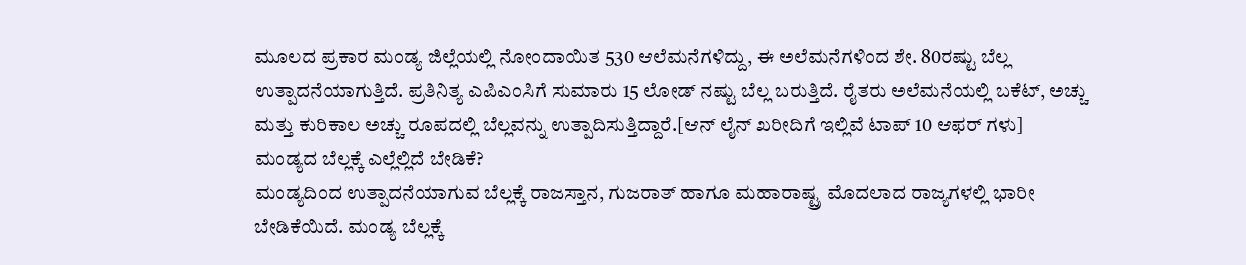ಮೂಲದ ಪ್ರಕಾರ ಮಂಡ್ಯ ಜಿಲ್ಲೆಯಲ್ಲಿ ನೋಂದಾಯಿತ 530 ಆಲೆಮನೆಗಳಿದ್ದು, ಈ ಅಲೆಮನೆಗಳಿಂದ ಶೇ. 80ರಷ್ಟು ಬೆಲ್ಲ ಉತ್ಪಾದನೆಯಾಗುತ್ತಿದೆ. ಪ್ರತಿನಿತ್ಯ ಎಪಿಎಂಸಿಗೆ ಸುಮಾರು 15 ಲೋಡ್ ನಷ್ಟು ಬೆಲ್ಲ ಬರುತ್ತಿದೆ. ರೈತರು ಅಲೆಮನೆಯಲ್ಲಿ ಬಕೆಟ್, ಅಚ್ಚು ಮತ್ತು ಕುರಿಕಾಲ ಅಚ್ಚು ರೂಪದಲ್ಲಿ ಬೆಲ್ಲವನ್ನು ಉತ್ಪಾದಿಸುತ್ತಿದ್ದಾರೆ.[ಆನ್ ಲೈನ್ ಖರೀದಿಗೆ ಇಲ್ಲಿವೆ ಟಾಪ್ 10 ಆಫರ್ ಗಳು]
ಮಂಡ್ಯದ ಬೆಲ್ಲಕ್ಕೆ ಎಲ್ಲೆಲ್ಲಿದೆ ಬೇಡಿಕೆ?
ಮಂಡ್ಯದಿಂದ ಉತ್ಪಾದನೆಯಾಗುವ ಬೆಲ್ಲಕ್ಕೆ ರಾಜಸ್ತಾನ, ಗುಜರಾತ್ ಹಾಗೂ ಮಹಾರಾಷ್ಟ್ರ ಮೊದಲಾದ ರಾಜ್ಯಗಳಲ್ಲಿ ಭಾರೀ ಬೇಡಿಕೆಯಿದೆ. ಮಂಡ್ಯ ಬೆಲ್ಲಕ್ಕೆ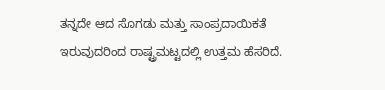ತನ್ನದೇ ಆದ ಸೊಗಡು ಮತ್ತು ಸಾಂಪ್ರದಾಯಿಕತೆ ಇರುವುದರಿಂದ ರಾಷ್ಟ್ರಮಟ್ಟದಲ್ಲಿ ಉತ್ತಮ ಹೆಸರಿದೆ.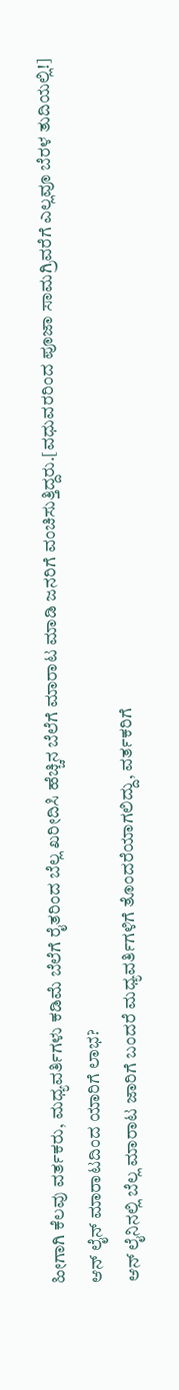ಹೀಗಾಗಿ ಕೆಲವು ವರ್ತಕರು, ಮಧ್ಯವರ್ತಿಗಳು ಕಡಿಮೆ ಬೆಲೆಗೆ ರೈತರಿಂದ ಬೆಲ್ಲ ಖರೀದಿಸಿ ಹೆಚ್ಚಿನ ಬೆಲೆಗೆ ಮಾರಾಟ ಮಾಡಿ ಜನರಿಗೆ ವಂಚಿಸುತ್ತಿದ್ದರು.[ವಧುವರರಿಂದ ಪೂಜಾ ಸಾಮಗ್ರಿವರೆಗೆ ಎಲ್ಲವೂ ಬೆರಳ ತುದಿಯಲ್ಲಿ!]
ಆನ್ ಲೈನ್ ಮಾರಾಟದಿಂದ ಯಾರಿಗೆ ಲಾಭ?
ಆನ್ ಲೈನಿನಲ್ಲಿ ಬೆಲ್ಲ ಮಾರಾಟ ಜಾರಿಗೆ ಬಂದರೆ ಮಧ್ಯವರ್ತಿಗಳಿಗೆ ತೊಂದರೆಯಾಗಲಿದ್ದು, ವರ್ತಕರಿಗೆ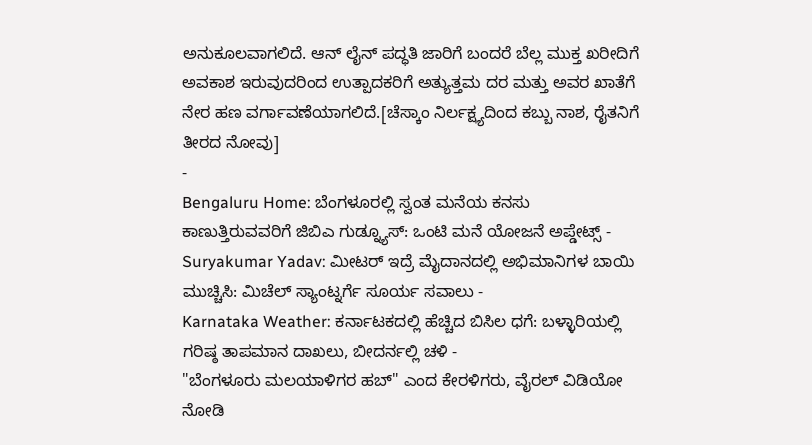ಅನುಕೂಲವಾಗಲಿದೆ. ಆನ್ ಲೈನ್ ಪದ್ಧತಿ ಜಾರಿಗೆ ಬಂದರೆ ಬೆಲ್ಲ ಮುಕ್ತ ಖರೀದಿಗೆ ಅವಕಾಶ ಇರುವುದರಿಂದ ಉತ್ಪಾದಕರಿಗೆ ಅತ್ಯುತ್ತಮ ದರ ಮತ್ತು ಅವರ ಖಾತೆಗೆ ನೇರ ಹಣ ವರ್ಗಾವಣೆಯಾಗಲಿದೆ.[ಚೆಸ್ಕಾಂ ನಿರ್ಲಕ್ಷ್ಯದಿಂದ ಕಬ್ಬು ನಾಶ, ರೈತನಿಗೆ ತೀರದ ನೋವು]
-
Bengaluru Home: ಬೆಂಗಳೂರಲ್ಲಿ ಸ್ವಂತ ಮನೆಯ ಕನಸು ಕಾಣುತ್ತಿರುವವರಿಗೆ ಜಿಬಿಎ ಗುಡ್ನ್ಯೂಸ್: ಒಂಟಿ ಮನೆ ಯೋಜನೆ ಅಪ್ಡೇಟ್ಸ್ -
Suryakumar Yadav: ಮೀಟರ್ ಇದ್ರೆ ಮೈದಾನದಲ್ಲಿ ಅಭಿಮಾನಿಗಳ ಬಾಯಿ ಮುಚ್ಚಿಸಿ: ಮಿಚೆಲ್ ಸ್ಯಾಂಟ್ನರ್ಗೆ ಸೂರ್ಯ ಸವಾಲು -
Karnataka Weather: ಕರ್ನಾಟಕದಲ್ಲಿ ಹೆಚ್ಚಿದ ಬಿಸಿಲ ಧಗೆ: ಬಳ್ಳಾರಿಯಲ್ಲಿ ಗರಿಷ್ಠ ತಾಪಮಾನ ದಾಖಲು, ಬೀದರ್ನಲ್ಲಿ ಚಳಿ -
"ಬೆಂಗಳೂರು ಮಲಯಾಳಿಗರ ಹಬ್" ಎಂದ ಕೇರಳಿಗರು, ವೈರಲ್ ವಿಡಿಯೋ ನೋಡಿ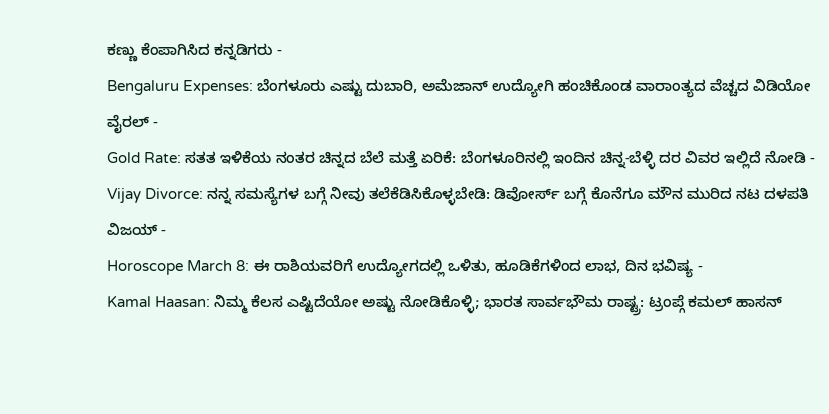ಕಣ್ಣು ಕೆಂಪಾಗಿಸಿದ ಕನ್ನಡಿಗರು -
Bengaluru Expenses: ಬೆಂಗಳೂರು ಎಷ್ಟು ದುಬಾರಿ, ಅಮೆಜಾನ್ ಉದ್ಯೋಗಿ ಹಂಚಿಕೊಂಡ ವಾರಾಂತ್ಯದ ವೆಚ್ಚದ ವಿಡಿಯೋ ವೈರಲ್ -
Gold Rate: ಸತತ ಇಳಿಕೆಯ ನಂತರ ಚಿನ್ನದ ಬೆಲೆ ಮತ್ತೆ ಏರಿಕೆ: ಬೆಂಗಳೂರಿನಲ್ಲಿ ಇಂದಿನ ಚಿನ್ನ-ಬೆಳ್ಳಿ ದರ ವಿವರ ಇಲ್ಲಿದೆ ನೋಡಿ -
Vijay Divorce: ನನ್ನ ಸಮಸ್ಯೆಗಳ ಬಗ್ಗೆ ನೀವು ತಲೆಕೆಡಿಸಿಕೊಳ್ಳಬೇಡಿ: ಡಿವೋರ್ಸ್ ಬಗ್ಗೆ ಕೊನೆಗೂ ಮೌನ ಮುರಿದ ನಟ ದಳಪತಿ ವಿಜಯ್ -
Horoscope March 8: ಈ ರಾಶಿಯವರಿಗೆ ಉದ್ಯೋಗದಲ್ಲಿ ಒಳಿತು, ಹೂಡಿಕೆಗಳಿಂದ ಲಾಭ, ದಿನ ಭವಿಷ್ಯ -
Kamal Haasan: ನಿಮ್ಮ ಕೆಲಸ ಎಷ್ಟಿದೆಯೋ ಅಷ್ಟು ನೋಡಿಕೊಳ್ಳಿ; ಭಾರತ ಸಾರ್ವಭೌಮ ರಾಷ್ಟ್ರ: ಟ್ರಂಪ್ಗೆ ಕಮಲ್ ಹಾಸನ್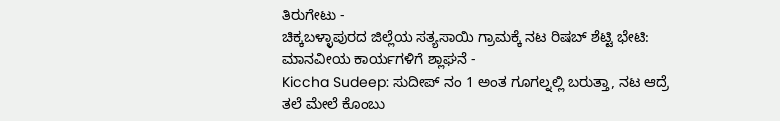ತಿರುಗೇಟು -
ಚಿಕ್ಕಬಳ್ಳಾಪುರದ ಜಿಲ್ಲೆಯ ಸತ್ಯಸಾಯಿ ಗ್ರಾಮಕ್ಕೆ ನಟ ರಿಷಬ್ ಶೆಟ್ಟಿ ಭೇಟಿ: ಮಾನವೀಯ ಕಾರ್ಯಗಳಿಗೆ ಶ್ಲಾಘನೆ -
Kiccha Sudeep: ಸುದೀಪ್ ನಂ 1 ಅಂತ ಗೂಗಲ್ನಲ್ಲಿ ಬರುತ್ತಾ, ನಟ ಆದ್ರೆ ತಲೆ ಮೇಲೆ ಕೊಂಬು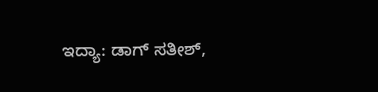ಇದ್ಯಾ: ಡಾಗ್ ಸತೀಶ್,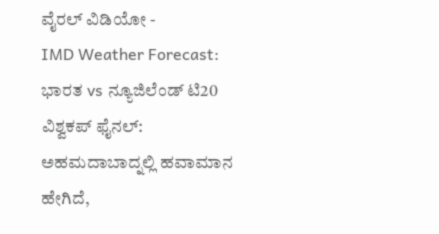ವೈರಲ್ ವಿಡಿಯೋ -
IMD Weather Forecast: ಭಾರತ vs ನ್ಯೂಜಿಲೆಂಡ್ ಟಿ20 ವಿಶ್ವಕಪ್ ಫೈನಲ್: ಅಹಮದಾಬಾದ್ನಲ್ಲಿ ಹವಾಮಾನ ಹೇಗಿದೆ,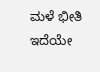ಮಳೆ ಭೀತಿ ಇದೆಯೇ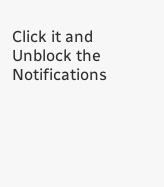Click it and Unblock the Notifications